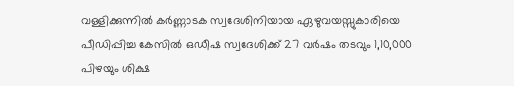വള്ളിക്കുന്നില്‍ കര്‍ണ്ണാടക സ്വദേശിനിയായ ഏഴുവയസ്സുകാരിയെ പീഡിപ്പിച്ച കേസില്‍ ഒഡീഷ സ്വദേശിക്ക് 27 വര്‍ഷം തടവും 1,10,000 പിഴയും ശിക്ഷ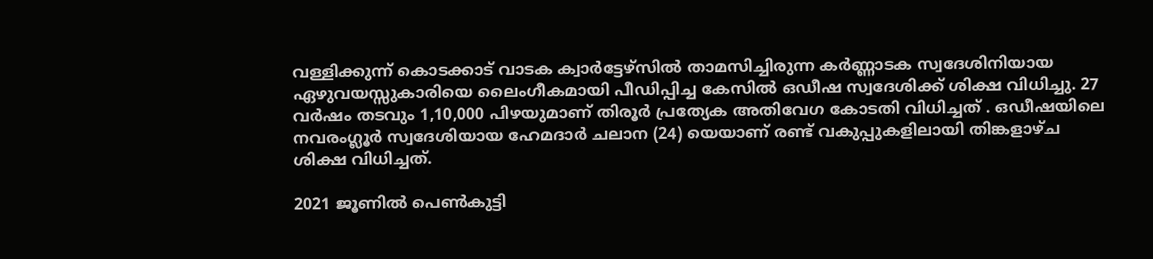വള്ളിക്കുന്ന് കൊടക്കാട് വാടക ക്വാര്‍ട്ടേഴ്‌സില്‍ താമസിച്ചിരുന്ന കര്‍ണ്ണാടക സ്വദേശിനിയായ ഏഴുവയസ്സുകാരിയെ ലൈംഗീകമായി പീഡിപ്പിച്ച കേസില്‍ ഒഡീഷ സ്വദേശിക്ക് ശിക്ഷ വിധിച്ചു. 27 വര്‍ഷം തടവും 1,10,000 പിഴയുമാണ് തിരൂര്‍ പ്രത്യേക അതിവേഗ കോടതി വിധിച്ചത് . ഒഡീഷയിലെ നവരംഗ്ലൂര്‍ സ്വദേശിയായ ഹേമദാര്‍ ചലാന (24) യെയാണ് രണ്ട് വകുപ്പുകളിലായി തിങ്കളാഴ്ച ശിക്ഷ വിധിച്ചത്.

2021 ജൂണില്‍ പെണ്‍കുട്ടി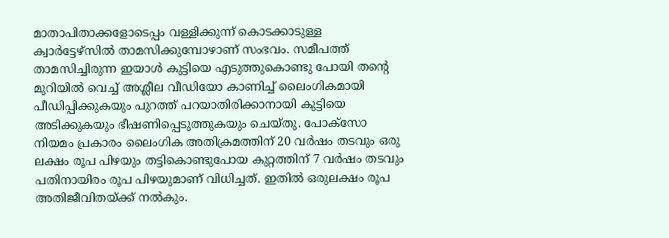മാതാപിതാക്കളോടെപ്പം വള്ളിക്കുന്ന് കൊടക്കാടുള്ള ക്വാര്‍ട്ടേഴ്‌സില്‍ താമസിക്കുമ്പോഴാണ് സംഭവം. സമീപത്ത് താമസിച്ചിരുന്ന ഇയാള്‍ കുട്ടിയെ എടുത്തുകൊണ്ടു പോയി തന്റെ മുറിയില്‍ വെച്ച് അശ്ലീല വീഡിയോ കാണിച്ച് ലൈംഗികമായി പീഡിപ്പിക്കുകയും പുറത്ത് പറയാതിരിക്കാനായി കുട്ടിയെ അടിക്കുകയും ഭീഷണിപ്പെടുത്തുകയും ചെയ്തു. പോക്‌സോ നിയമം പ്രകാരം ലൈംഗിക അതിക്രമത്തിന് 20 വര്‍ഷം തടവും ഒരു ലക്ഷം രൂപ പിഴയും തട്ടികൊണ്ടുപോയ കുറ്റത്തിന് 7 വര്‍ഷം തടവും പതിനായിരം രൂപ പിഴയുമാണ് വിധിച്ചത്. ഇതില്‍ ഒരുലക്ഷം രൂപ അതിജീവിതയ്ക്ക് നല്‍കും.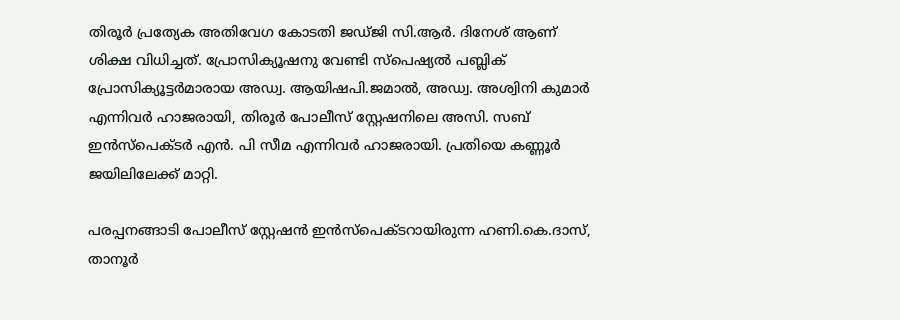തിരൂര്‍ പ്രത്യേക അതിവേഗ കോടതി ജഡ്ജി സി.ആര്‍. ദിനേശ് ആണ് ശിക്ഷ വിധിച്ചത്. പ്രോസിക്യൂഷനു വേണ്ടി സ്‌പെഷ്യല്‍ പബ്ലിക് പ്രോസിക്യൂട്ടര്‍മാരായ അഡ്വ. ആയിഷപി.ജമാല്‍, അഡ്വ. അശ്വിനി കുമാര്‍ എന്നിവര്‍ ഹാജരായി, തിരൂര്‍ പോലീസ് സ്റ്റേഷനിലെ അസി. സബ് ഇന്‍സ്‌പെക്ടര്‍ എന്‍. പി സീമ എന്നിവര്‍ ഹാജരായി. പ്രതിയെ കണ്ണൂര്‍ ജയിലിലേക്ക് മാറ്റി.

പരപ്പനങ്ങാടി പോലീസ് സ്റ്റേഷന്‍ ഇന്‍സ്‌പെക്ടറായിരുന്ന ഹണി.കെ.ദാസ്, താനൂര്‍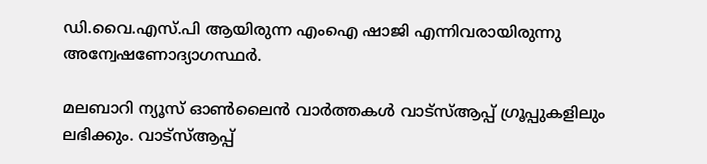ഡി.വൈ.എസ്.പി ആയിരുന്ന എംഐ ഷാജി എന്നിവരായിരുന്നു അന്വേഷണോദ്യാഗസ്ഥര്‍.

മലബാറി ന്യൂസ് ഓണ്‍ലൈന്‍ വാര്‍ത്തകള്‍ വാട്‌സ്ആപ്പ് ഗ്രൂപ്പുകളിലും ലഭിക്കും. വാട്‌സ്ആപ്പ്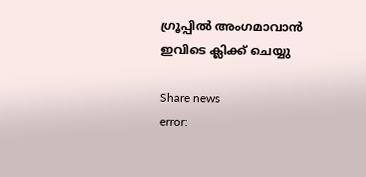ഗ്രൂപ്പില്‍ അംഗമാവാന്‍ ഇവിടെ ക്ലിക്ക് ചെയ്യു

Share news
error: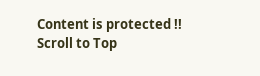Content is protected !!
Scroll to Top